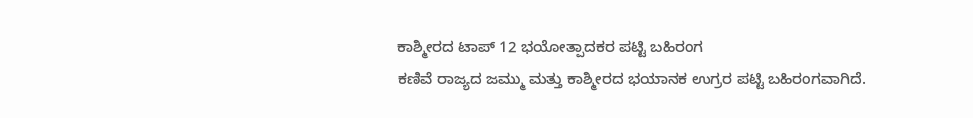ಕಾಶ್ಮೀರದ ಟಾಪ್ 12 ಭಯೋತ್ಪಾದಕರ ಪಟ್ಟಿ ಬಹಿರಂಗ
ಕಣಿವೆ ರಾಜ್ಯದ ಜಮ್ಮು ಮತ್ತು ಕಾಶ್ಮೀರದ ಭಯಾನಕ ಉಗ್ರರ ಪಟ್ಟಿ ಬಹಿರಂಗವಾಗಿದೆ.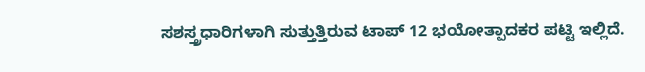ಸಶಸ್ತ್ರಧಾರಿಗಳಾಗಿ ಸುತ್ತುತ್ತಿರುವ ಟಾಪ್ 12 ಭಯೋತ್ಪಾದಕರ ಪಟ್ಟಿ ಇಲ್ಲಿದೆ.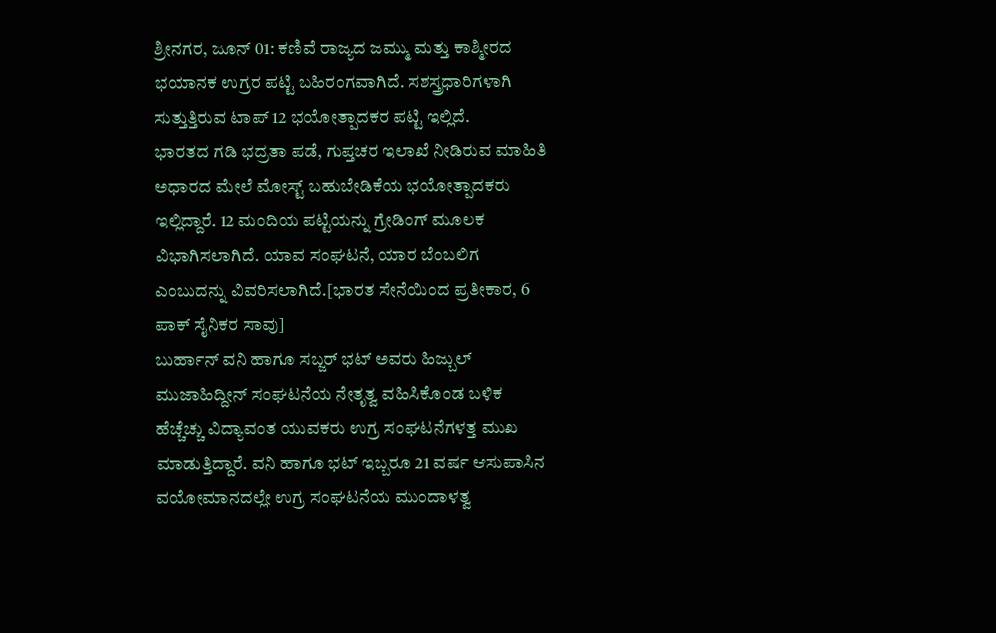ಶ್ರೀನಗರ, ಜೂನ್ 01: ಕಣಿವೆ ರಾಜ್ಯದ ಜಮ್ಮು ಮತ್ತು ಕಾಶ್ಮೀರದ ಭಯಾನಕ ಉಗ್ರರ ಪಟ್ಟಿ ಬಹಿರಂಗವಾಗಿದೆ. ಸಶಸ್ತ್ರಧಾರಿಗಳಾಗಿ ಸುತ್ತುತ್ತಿರುವ ಟಾಪ್ 12 ಭಯೋತ್ಪಾದಕರ ಪಟ್ಟಿ ಇಲ್ಲಿದೆ.
ಭಾರತದ ಗಡಿ ಭದ್ರತಾ ಪಡೆ, ಗುಪ್ತಚರ ಇಲಾಖೆ ನೀಡಿರುವ ಮಾಹಿತಿ ಅಧಾರದ ಮೇಲೆ ಮೋಸ್ಟ್ ಬಹುಬೇಡಿಕೆಯ ಭಯೋತ್ಪಾದಕರು ಇಲ್ಲಿದ್ದಾರೆ. 12 ಮಂದಿಯ ಪಟ್ಟಿಯನ್ನು ಗ್ರೇಡಿಂಗ್ ಮೂಲಕ ವಿಭಾಗಿಸಲಾಗಿದೆ. ಯಾವ ಸಂಘಟನೆ, ಯಾರ ಬೆಂಬಲಿಗ ಎಂಬುದನ್ನು ವಿವರಿಸಲಾಗಿದೆ.[ಭಾರತ ಸೇನೆಯಿಂದ ಪ್ರತೀಕಾರ, 6 ಪಾಕ್ ಸೈನಿಕರ ಸಾವು]
ಬುರ್ಹಾನ್ ವನಿ ಹಾಗೂ ಸಬ್ಜರ್ ಭಟ್ ಅವರು ಹಿಜ್ಬುಲ್ ಮುಜಾಹಿದ್ದೀನ್ ಸಂಘಟನೆಯ ನೇತೃತ್ವ ವಹಿಸಿಕೊಂಡ ಬಳಿಕ ಹೆಚ್ಚೆಚ್ಚು ವಿದ್ಯಾವಂತ ಯುವಕರು ಉಗ್ರ ಸಂಘಟನೆಗಳತ್ತ ಮುಖ ಮಾಡುತ್ತಿದ್ದಾರೆ. ವನಿ ಹಾಗೂ ಭಟ್ ಇಬ್ಬರೂ 21 ವರ್ಷ ಆಸುಪಾಸಿನ ವಯೋಮಾನದಲ್ಲೇ ಉಗ್ರ ಸಂಘಟನೆಯ ಮುಂದಾಳತ್ವ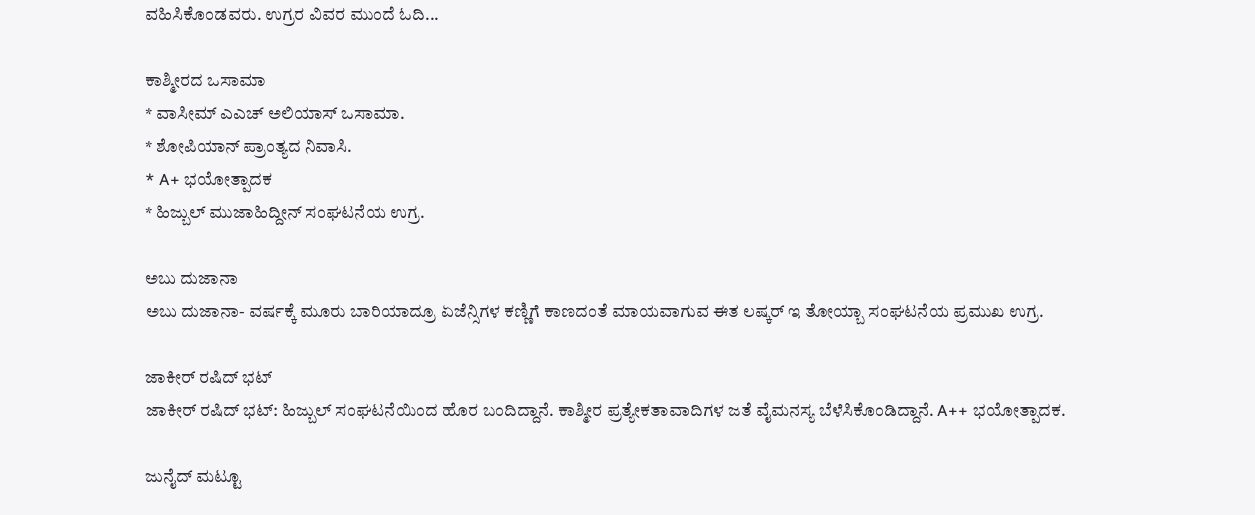ವಹಿಸಿಕೊಂಡವರು. ಉಗ್ರರ ವಿವರ ಮುಂದೆ ಓದಿ...

ಕಾಶ್ಮೀರದ ಒಸಾಮಾ
* ವಾಸೀಮ್ ಎಎಚ್ ಅಲಿಯಾಸ್ ಒಸಾಮಾ.
* ಶೋಪಿಯಾನ್ ಪ್ರಾಂತ್ಯದ ನಿವಾಸಿ.
* A+ ಭಯೋತ್ಪಾದಕ
* ಹಿಜ್ಬುಲ್ ಮುಜಾಹಿದ್ದೀನ್ ಸಂಘಟನೆಯ ಉಗ್ರ.

ಅಬು ದುಜಾನಾ
ಅಬು ದುಜಾನಾ- ವರ್ಷಕ್ಕೆ ಮೂರು ಬಾರಿಯಾದ್ರೂ ಏಜೆನ್ಸಿಗಳ ಕಣ್ಣಿಗೆ ಕಾಣದಂತೆ ಮಾಯವಾಗುವ ಈತ ಲಷ್ಕರ್ ಇ ತೋಯ್ಬಾ ಸಂಘಟನೆಯ ಪ್ರಮುಖ ಉಗ್ರ.

ಜಾಕೀರ್ ರಷಿದ್ ಭಟ್
ಜಾಕೀರ್ ರಷಿದ್ ಭಟ್: ಹಿಜ್ಬುಲ್ ಸಂಘಟನೆಯಿಂದ ಹೊರ ಬಂದಿದ್ದಾನೆ. ಕಾಶ್ಮೀರ ಪ್ರತ್ಯೇಕತಾವಾದಿಗಳ ಜತೆ ವೈಮನಸ್ಯ ಬೆಳೆಸಿಕೊಂಡಿದ್ದಾನೆ. A++ ಭಯೋತ್ಪಾದಕ.

ಜುನೈದ್ ಮಟ್ಟೂ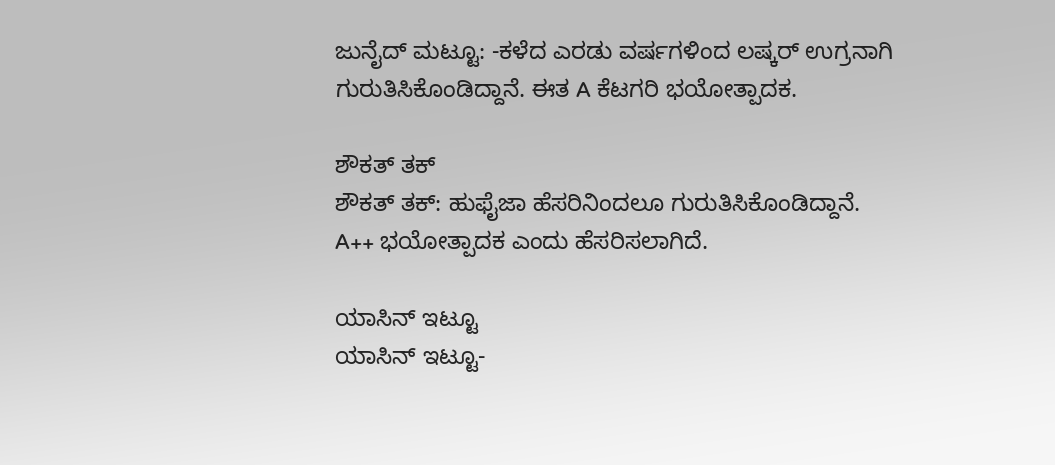ಜುನೈದ್ ಮಟ್ಟೂ: -ಕಳೆದ ಎರಡು ವರ್ಷಗಳಿಂದ ಲಷ್ಕರ್ ಉಗ್ರನಾಗಿ ಗುರುತಿಸಿಕೊಂಡಿದ್ದಾನೆ. ಈತ A ಕೆಟಗರಿ ಭಯೋತ್ಪಾದಕ.

ಶೌಕತ್ ತಕ್
ಶೌಕತ್ ತಕ್: ಹುಫೈಜಾ ಹೆಸರಿನಿಂದಲೂ ಗುರುತಿಸಿಕೊಂಡಿದ್ದಾನೆ. A++ ಭಯೋತ್ಪಾದಕ ಎಂದು ಹೆಸರಿಸಲಾಗಿದೆ.

ಯಾಸಿನ್ ಇಟ್ಟೂ
ಯಾಸಿನ್ ಇಟ್ಟೂ-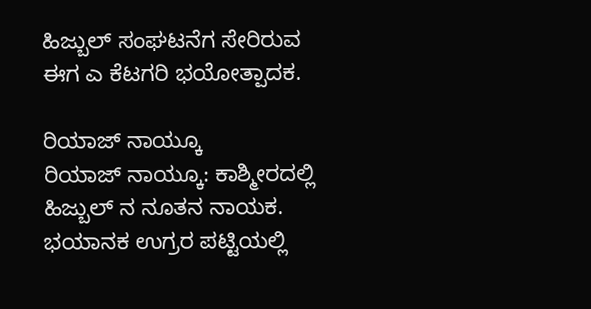ಹಿಜ್ಬುಲ್ ಸಂಘಟನೆಗ ಸೇರಿರುವ ಈಗ ಎ ಕೆಟಗರಿ ಭಯೋತ್ಪಾದಕ.

ರಿಯಾಜ್ ನಾಯ್ಕೂ
ರಿಯಾಜ್ ನಾಯ್ಕೂ: ಕಾಶ್ಮೀರದಲ್ಲಿ ಹಿಜ್ಬುಲ್ ನ ನೂತನ ನಾಯಕ. ಭಯಾನಕ ಉಗ್ರರ ಪಟ್ಟಿಯಲ್ಲಿ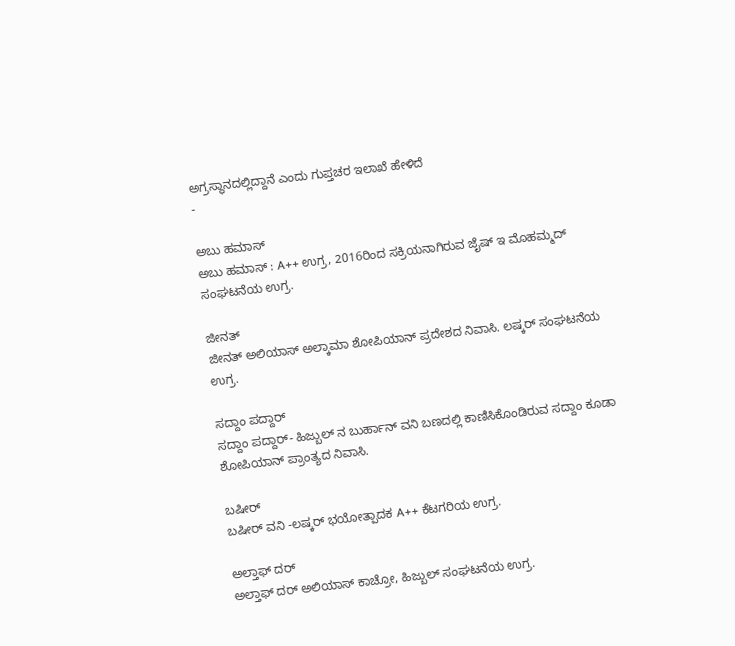ಅಗ್ರಸ್ಥಾನದಲ್ಲಿದ್ದಾನೆ ಎಂದು ಗುಪ್ತಚರ ಇಲಾಖೆ ಹೇಳಿದೆ
-

ಅಬು ಹಮಾಸ್
ಅಬು ಹಮಾಸ್ : A++ ಉಗ್ರ, 2016ರಿಂದ ಸಕ್ರಿಯನಾಗಿರುವ ಜೈಷ್ ಇ ಮೊಹಮ್ಮದ್ ಸಂಘಟನೆಯ ಉಗ್ರ.

ಜೀನತ್
ಜೀನತ್ ಅಲಿಯಾಸ್ ಅಲ್ಕಾಮಾ ಶೋಪಿಯಾನ್ ಪ್ರದೇಶದ ನಿವಾಸಿ. ಲಷ್ಕರ್ ಸಂಘಟನೆಯ ಉಗ್ರ.

ಸದ್ದಾಂ ಪದ್ದಾರ್
ಸದ್ದಾಂ ಪದ್ದಾರ್- ಹಿಜ್ಬುಲ್ ನ ಬುರ್ಹಾನ್ ವನಿ ಬಣದಲ್ಲಿ ಕಾಣಿಸಿಕೊಂಡಿರುವ ಸದ್ದಾಂ ಕೂಡಾ ಶೋಪಿಯಾನ್ ಪ್ರಾಂತ್ಯದ ನಿವಾಸಿ.

ಬಷೀರ್
ಬಷೀರ್ ವನಿ -ಲಷ್ಕರ್ ಭಯೋತ್ಪಾದಕ A++ ಕೆಟಗರಿಯ ಉಗ್ರ.

ಅಲ್ತಾಫ್ ದರ್
ಅಲ್ತಾಫ್ ದರ್ ಅಲಿಯಾಸ್ ಕಾಚ್ರೋ, ಹಿಜ್ಬುಲ್ ಸಂಘಟನೆಯ ಉಗ್ರ.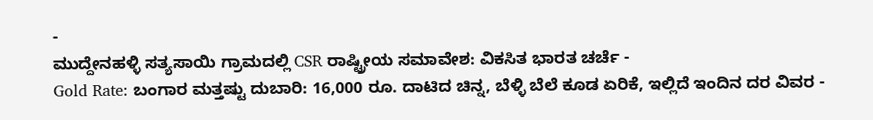-
ಮುದ್ದೇನಹಳ್ಳಿ ಸತ್ಯಸಾಯಿ ಗ್ರಾಮದಲ್ಲಿ CSR ರಾಷ್ಟ್ರೀಯ ಸಮಾವೇಶ: ವಿಕಸಿತ ಭಾರತ ಚರ್ಚೆ -
Gold Rate: ಬಂಗಾರ ಮತ್ತಷ್ಟು ದುಬಾರಿ: 16,000 ರೂ. ದಾಟಿದ ಚಿನ್ನ, ಬೆಳ್ಳಿ ಬೆಲೆ ಕೂಡ ಏರಿಕೆ, ಇಲ್ಲಿದೆ ಇಂದಿನ ದರ ವಿವರ -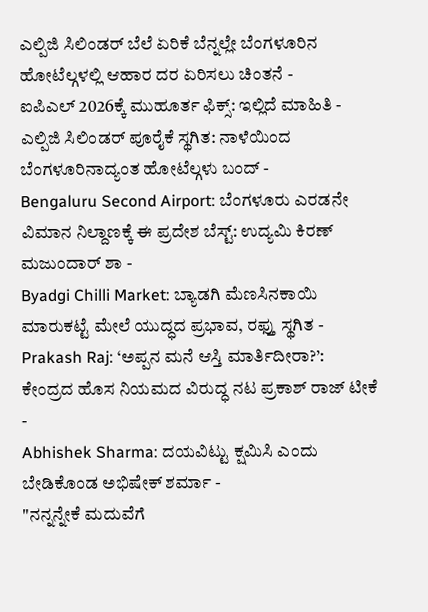ಎಲ್ಪಿಜಿ ಸಿಲಿಂಡರ್ ಬೆಲೆ ಏರಿಕೆ ಬೆನ್ನಲ್ಲೇ ಬೆಂಗಳೂರಿನ ಹೋಟೆಲ್ಗಳಲ್ಲಿ ಆಹಾರ ದರ ಏರಿಸಲು ಚಿಂತನೆ -
ಐಪಿಎಲ್ 2026ಕ್ಕೆ ಮುಹೂರ್ತ ಫಿಕ್ಸ್: ಇಲ್ಲಿದೆ ಮಾಹಿತಿ -
ಎಲ್ಪಿಜಿ ಸಿಲಿಂಡರ್ ಪೂರೈಕೆ ಸ್ಥಗಿತ: ನಾಳೆಯಿಂದ ಬೆಂಗಳೂರಿನಾದ್ಯಂತ ಹೋಟೆಲ್ಗಳು ಬಂದ್ -
Bengaluru Second Airport: ಬೆಂಗಳೂರು ಎರಡನೇ ವಿಮಾನ ನಿಲ್ದಾಣಕ್ಕೆ ಈ ಪ್ರದೇಶ ಬೆಸ್ಟ್: ಉದ್ಯಮಿ ಕಿರಣ್ ಮಜುಂದಾರ್ ಶಾ -
Byadgi Chilli Market: ಬ್ಯಾಡಗಿ ಮೆಣಸಿನಕಾಯಿ ಮಾರುಕಟ್ಟೆ ಮೇಲೆ ಯುದ್ಧದ ಪ್ರಭಾವ, ರಫ್ತು ಸ್ಥಗಿತ -
Prakash Raj: ‘ಅಪ್ಪನ ಮನೆ ಆಸ್ತಿ ಮಾರ್ತಿದೀರಾ?’: ಕೇಂದ್ರದ ಹೊಸ ನಿಯಮದ ವಿರುದ್ಧ ನಟ ಪ್ರಕಾಶ್ ರಾಜ್ ಟೀಕೆ -
Abhishek Sharma: ದಯವಿಟ್ಟು ಕ್ಷಮಿಸಿ ಎಂದು ಬೇಡಿಕೊಂಡ ಅಭಿಷೇಕ್ ಶರ್ಮಾ -
"ನನ್ನನ್ನೇಕೆ ಮದುವೆಗೆ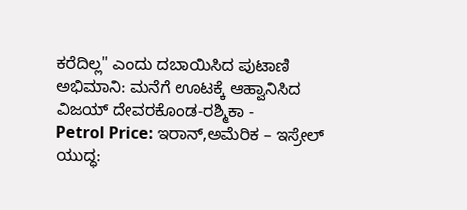ಕರೆದಿಲ್ಲ" ಎಂದು ದಬಾಯಿಸಿದ ಪುಟಾಣಿ ಅಭಿಮಾನಿ: ಮನೆಗೆ ಊಟಕ್ಕೆ ಆಹ್ವಾನಿಸಿದ ವಿಜಯ್ ದೇವರಕೊಂಡ-ರಶ್ಮಿಕಾ -
Petrol Price: ಇರಾನ್,ಅಮೆರಿಕ – ಇಸ್ರೇಲ್ ಯುದ್ಧ: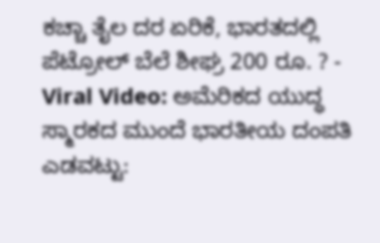ಕಚ್ಚಾ ತೈಲ ದರ ಏರಿಕೆ, ಭಾರತದಲ್ಲಿ ಪೆಟ್ರೋಲ್ ಬೆಲೆ ಶೀಘ್ರ 200 ರೂ. ? -
Viral Video: ಅಮೆರಿಕದ ಯುದ್ಧ ಸ್ಮಾರಕದ ಮುಂದೆ ಭಾರತೀಯ ದಂಪತಿ ಎಡವಟ್ಟು: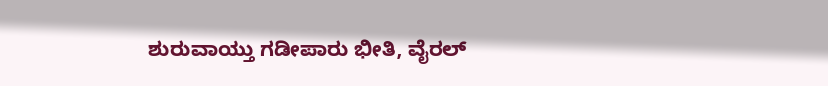ಶುರುವಾಯ್ತು ಗಡೀಪಾರು ಭೀತಿ, ವೈರಲ್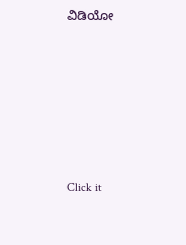ವಿಡಿಯೋ












Click it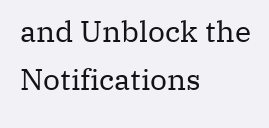and Unblock the Notifications